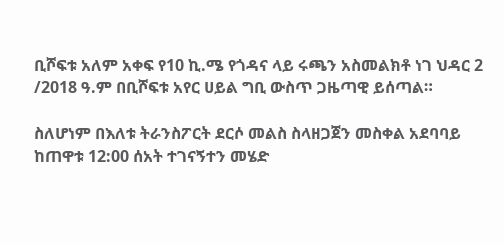ቢሾፍቱ አለም አቀፍ የ10 ኪ.ሜ የጎዳና ላይ ሩጫን አስመልክቶ ነገ ህዳር 2 /2018 ዓ.ም በቢሾፍቱ አየር ሀይል ግቢ ውስጥ ጋዜጣዊ ይሰጣል።

ስለሆነም በእለቱ ትራንስፖርት ደርሶ መልስ ስላዘጋጀን መስቀል አደባባይ ከጠዋቱ 12:00 ሰአት ተገናኝተን መሄድ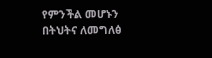የምንችል መሆኑን በትህትና ለመግለፅ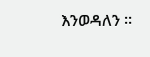እንወዳለን ።